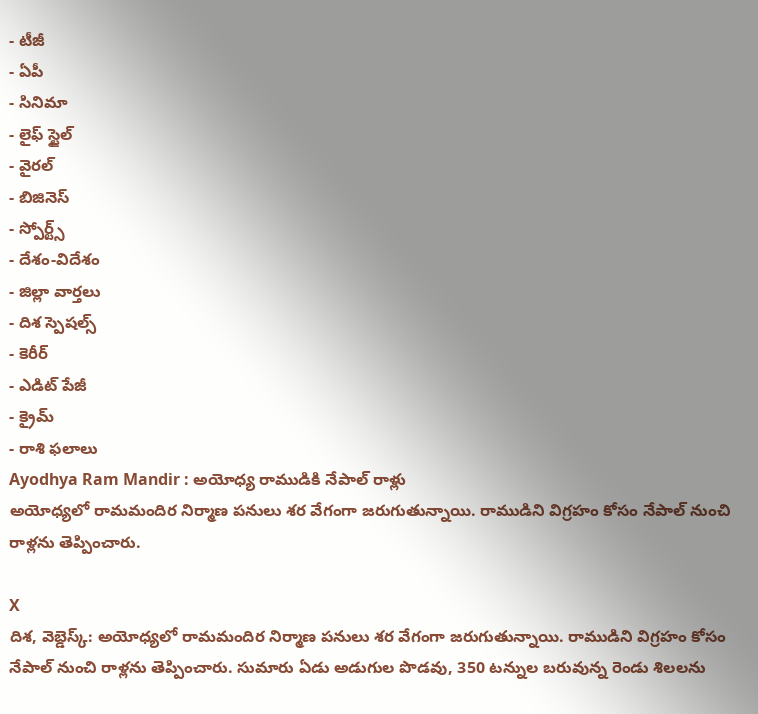- టీజీ
- ఏపీ
- సినిమా
- లైఫ్ స్టైల్
- వైరల్
- బిజినెస్
- స్పోర్ట్స్
- దేశం-విదేశం
- జిల్లా వార్తలు
- దిశ స్పెషల్స్
- కెరీర్
- ఎడిట్ పేజీ
- క్రైమ్
- రాశి ఫలాలు
Ayodhya Ram Mandir : అయోధ్య రాముడికి నేపాల్ రాళ్లు
అయోధ్యలో రామమందిర నిర్మాణ పనులు శర వేగంగా జరుగుతున్నాయి. రాముడిని విగ్రహం కోసం నేపాల్ నుంచి రాళ్లను తెప్పించారు.

X
దిశ, వెబ్డెస్క్: అయోధ్యలో రామమందిర నిర్మాణ పనులు శర వేగంగా జరుగుతున్నాయి. రాముడిని విగ్రహం కోసం నేపాల్ నుంచి రాళ్లను తెప్పించారు. సుమారు ఏడు అడుగుల పొడవు, 350 టన్నుల బరువున్న రెండు శిలలను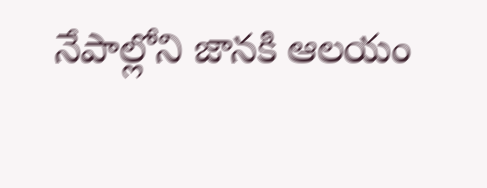నేపాల్లోని జానకి ఆలయం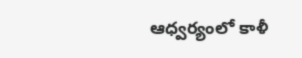ఆధ్వర్యంలో కాళీ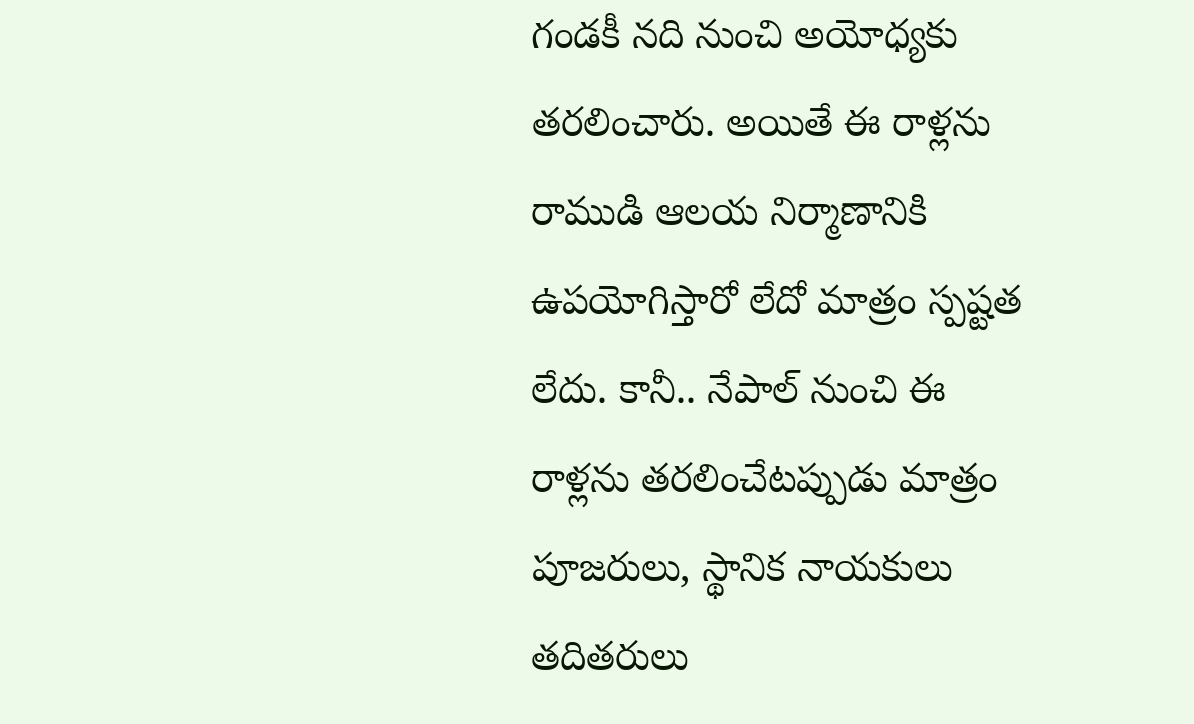గండకీ నది నుంచి అయోధ్యకు తరలించారు. అయితే ఈ రాళ్లను రాముడి ఆలయ నిర్మాణానికి ఉపయోగిస్తారో లేదో మాత్రం స్పష్టత లేదు. కానీ.. నేపాల్ నుంచి ఈ రాళ్లను తరలించేటప్పుడు మాత్రం పూజరులు, స్థానిక నాయకులు తదితరులు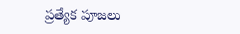ప్రత్యేక పూజలు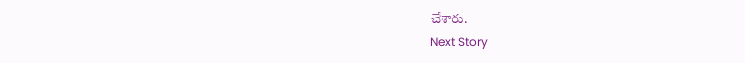చేశారు.
Next Story